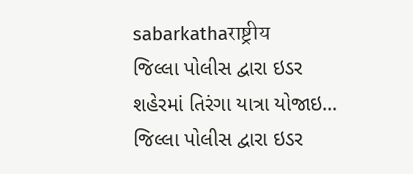sabarkathaराष्ट्रीय
જિલ્લા પોલીસ દ્વારા ઇડર શહેરમાં તિરંગા યાત્રા યોજાઇ…
જિલ્લા પોલીસ દ્વારા ઇડર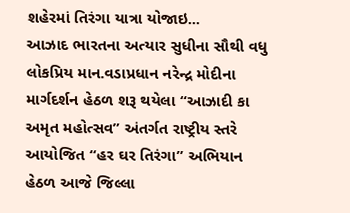શહેરમાં તિરંગા યાત્રા યોજાઇ...
આઝાદ ભારતના અત્યાર સુધીના સૌથી વધુ લોકપ્રિય માન.વડાપ્રધાન નરેન્દ્ર મોદીના માર્ગદર્શન હેઠળ શરૂ થયેલા “આઝાદી કા અમૃત મહોત્સવ” અંતર્ગત રાષ્ટ્રીય સ્તરે આયોજિત “હર ઘર તિરંગા” અભિયાન હેઠળ આજે જિલ્લા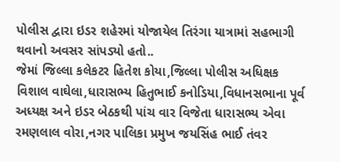પોલીસ દ્વારા ઇડર શહેરમાં યોજાયેલ તિરંગા યાત્રામાં સહભાગી થવાનો અવસર સાંપડ્યો હતો..
જેમાં જિલ્લા કલેકટર હિતેશ કોયા,જિલ્લા પોલીસ અધિક્ષક વિશાલ વાઘેલા,ધારાસભ્ય હિતુભાઈ કનોડિયા,વિધાનસભાના પૂર્વ અધ્યક્ષ અને ઇડર બેઠકથી પાંચ વાર વિજેતા ધારાસભ્ય એવા રમણલાલ વોરા,નગર પાલિકા પ્રમુખ જયસિંહ ભાઈ તંવર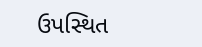ઉપસ્થિત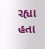રહ્યા હતા